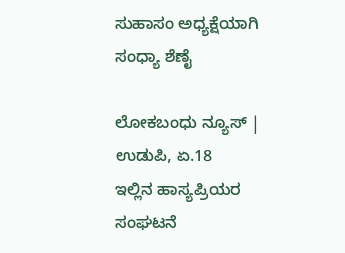ಸುಹಾಸಂ ಅಧ್ಯಕ್ಷೆಯಾಗಿ ಸಂಧ್ಯಾ ಶೆಣೈ

ಲೋಕಬಂಧು ನ್ಯೂಸ್ | ಉಡುಪಿ, ಏ.18
ಇಲ್ಲಿನ ಹಾಸ್ಯಪ್ರಿಯರ ಸಂಘಟನೆ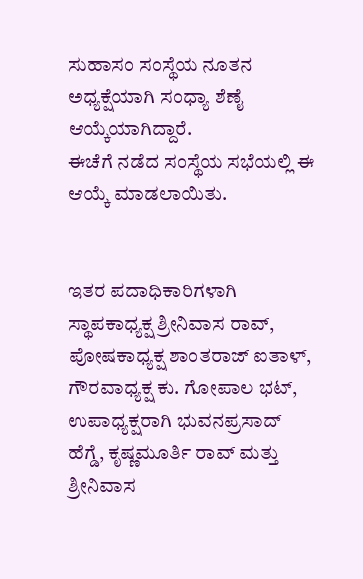ಸುಹಾಸಂ ಸಂಸ್ಥೆಯ ನೂತನ ಅಧ್ಯಕ್ಷೆಯಾಗಿ ಸಂಧ್ಯಾ ಶೆಣೈ ಆಯ್ಕೆಯಾಗಿದ್ದಾರೆ.
ಈಚೆಗೆ ನಡೆದ ಸಂಸ್ಥೆಯ ಸಭೆಯಲ್ಲಿ ಈ ಆಯ್ಕೆ ಮಾಡಲಾಯಿತು.


ಇತರ ಪದಾಧಿಕಾರಿಗಳಾಗಿ ಸ್ಥಾಪಕಾಧ್ಯಕ್ಷ ಶ್ರೀನಿವಾಸ ರಾವ್, ಪೋಷಕಾಧ್ಯಕ್ಷ ಶಾಂತರಾಜ್ ಐತಾಳ್, ಗೌರವಾಧ್ಯಕ್ಷ ಕು. ಗೋಪಾಲ ಭಟ್, ಉಪಾಧ್ಯಕ್ಷರಾಗಿ ಭುವನಪ್ರಸಾದ್ ಹೆಗ್ಡೆ, ಕೃಷ್ಣಮೂರ್ತಿ ರಾವ್ ಮತ್ತು ಶ್ರೀನಿವಾಸ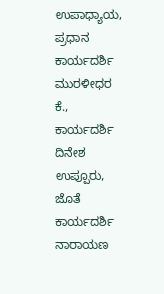ಉಪಾಧ್ಯಾಯ, ಪ್ರಧಾನ ಕಾರ್ಯದರ್ಶಿ ಮುರಳೀಧರ ಕೆ., ಕಾರ್ಯದರ್ಶಿ ದಿನೇಶ ಉಪ್ಪೂರು, ಜೊತೆ ಕಾರ್ಯದರ್ಶಿ ನಾರಾಯಣ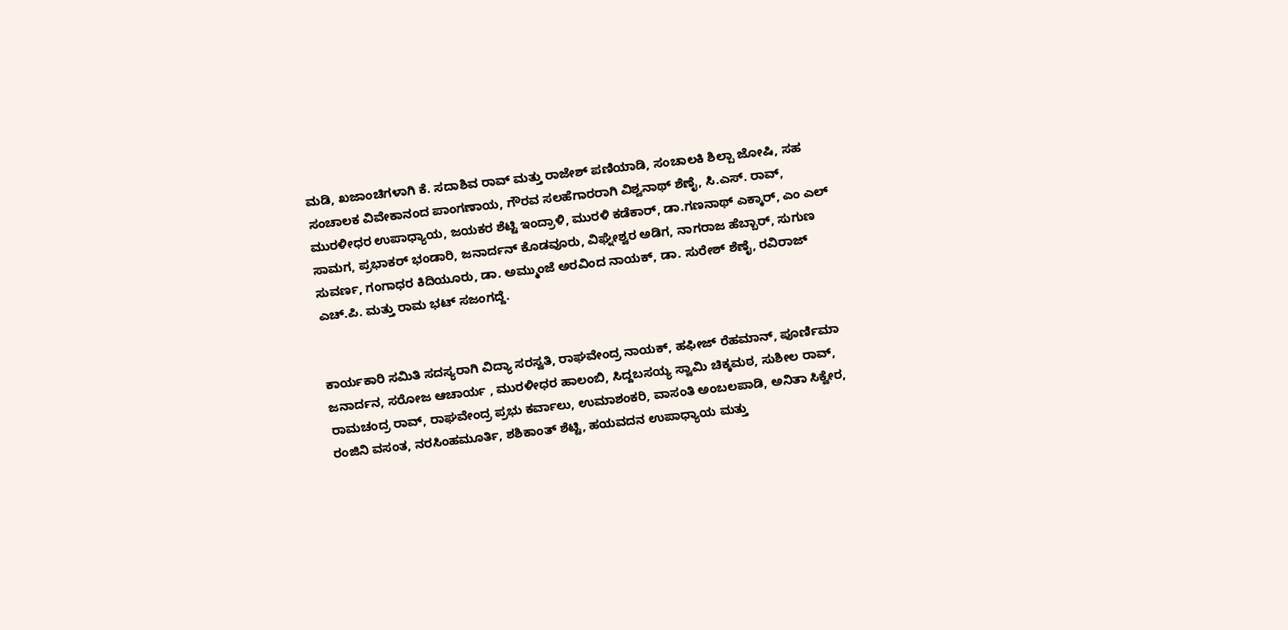ಮಡಿ, ಖಜಾಂಚಿಗಳಾಗಿ ಕೆ. ಸದಾಶಿವ ರಾವ್ ಮತ್ತು ರಾಜೇಶ್ ಪಣಿಯಾಡಿ, ಸಂಚಾಲಕಿ ಶಿಲ್ಪಾ ಜೋಷಿ, ಸಹ ಸಂಚಾಲಕ ವಿವೇಕಾನಂದ ಪಾಂಗಣಾಯ, ಗೌರವ ಸಲಹೆಗಾರರಾಗಿ ವಿಶ್ವನಾಥ್ ಶೆಣೈ, ಸಿ.ಎಸ್. ರಾವ್, ಮುರಳೀಧರ ಉಪಾಧ್ಯಾಯ, ಜಯಕರ ಶೆಟ್ಟಿ ಇಂದ್ರಾಳಿ, ಮುರಳಿ ಕಡೆಕಾರ್, ಡಾ.ಗಣನಾಥ್ ಎಕ್ಕಾರ್, ಎಂ ಎಲ್ ಸಾಮಗ, ಪ್ರಭಾಕರ್ ಭಂಡಾರಿ, ಜನಾರ್ದನ್ ಕೊಡವೂರು, ವಿಘ್ನೇಶ್ವರ ಅಡಿಗ, ನಾಗರಾಜ ಹೆಬ್ಬಾರ್, ಸುಗುಣ ಸುವರ್ಣ, ಗಂಗಾಧರ ಕಿದಿಯೂರು, ಡಾ. ಅಮ್ಮುಂಜೆ ಅರವಿಂದ ನಾಯಕ್, ಡಾ. ಸುರೇಶ್ ಶೆಣೈ, ರವಿರಾಜ್ ಎಚ್.ಪಿ. ಮತ್ತು ರಾಮ ಭಟ್ ಸಜಂಗದ್ದೆ.


ಕಾರ್ಯಕಾರಿ ಸಮಿತಿ ಸದಸ್ಯರಾಗಿ ವಿದ್ಯಾ ಸರಸ್ವತಿ, ರಾಘವೇಂದ್ರ ನಾಯಕ್, ಹಫೀಜ್ ರೆಹಮಾನ್, ಪೂರ್ಣಿಮಾ ಜನಾರ್ದನ, ಸರೋಜ ಆಚಾರ್ಯ , ಮುರಳೀಧರ ಹಾಲಂಬಿ, ಸಿದ್ದಬಸಯ್ಯ ಸ್ವಾಮಿ ಚಿಕ್ಕಮಠ, ಸುಶೀಲ ರಾವ್, ರಾಮಚಂದ್ರ ರಾವ್, ರಾಘವೇಂದ್ರ ಪ್ರಭು ಕರ್ವಾಲು, ಉಮಾಶಂಕರಿ, ವಾಸಂತಿ ಅಂಬಲಪಾಡಿ, ಅನಿತಾ ಸಿಕ್ವೇರ, ರಂಜಿನಿ ವಸಂತ, ನರಸಿಂಹಮೂರ್ತಿ, ಶಶಿಕಾಂತ್ ಶೆಟ್ಟಿ, ಹಯವದನ ಉಪಾಧ್ಯಾಯ ಮತ್ತು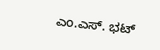ಎಂ.ಎಸ್. ಭಟ್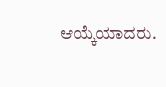ಆಯ್ಕೆಯಾದರು.